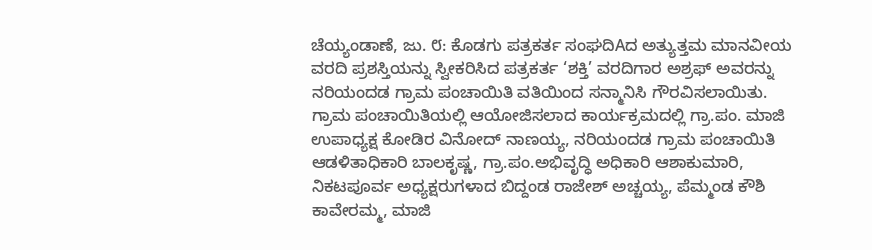ಚೆಯ್ಯಂಡಾಣೆ, ಜು. ೮: ಕೊಡಗು ಪತ್ರಕರ್ತ ಸಂಘದಿAದ ಅತ್ಯುತ್ತಮ ಮಾನವೀಯ ವರದಿ ಪ್ರಶಸ್ತಿಯನ್ನು ಸ್ವೀಕರಿಸಿದ ಪತ್ರಕರ್ತ ‘ಶಕ್ತಿ’ ವರದಿಗಾರ ಅಶ್ರಫ್ ಅವರನ್ನು ನರಿಯಂದಡ ಗ್ರಾಮ ಪಂಚಾಯಿತಿ ವತಿಯಿಂದ ಸನ್ಮಾನಿಸಿ ಗೌರವಿಸಲಾಯಿತು.
ಗ್ರಾಮ ಪಂಚಾಯಿತಿಯಲ್ಲಿ ಆಯೋಜಿಸಲಾದ ಕಾರ್ಯಕ್ರಮದಲ್ಲಿ ಗ್ರಾ.ಪಂ. ಮಾಜಿ ಉಪಾಧ್ಯಕ್ಷ ಕೋಡಿರ ವಿನೋದ್ ನಾಣಯ್ಯ, ನರಿಯಂದಡ ಗ್ರಾಮ ಪಂಚಾಯಿತಿ ಆಡಳಿತಾಧಿಕಾರಿ ಬಾಲಕೃಷ್ಣ, ಗ್ರಾ.ಪಂ.ಅಭಿವೃದ್ಧಿ ಅಧಿಕಾರಿ ಆಶಾಕುಮಾರಿ, ನಿಕಟಪೂರ್ವ ಅಧ್ಯಕ್ಷರುಗಳಾದ ಬಿದ್ದಂಡ ರಾಜೇಶ್ ಅಚ್ಚಯ್ಯ, ಪೆಮ್ಮಂಡ ಕೌಶಿ ಕಾವೇರಮ್ಮ, ಮಾಜಿ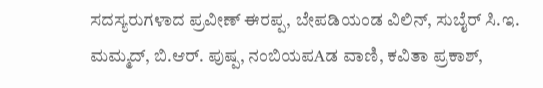ಸದಸ್ಯರುಗಳಾದ ಪ್ರವೀಣ್ ಈರಪ್ಪ, ಬೇಪಡಿಯಂಡ ವಿಲಿನ್, ಸುಬೈರ್ ಸಿ.ಇ. ಮಮ್ಮದ್, ಬಿ.ಆರ್. ಪುಷ್ಪ, ನಂಬಿಯಪAಡ ವಾಣಿ, ಕವಿತಾ ಪ್ರಕಾಶ್,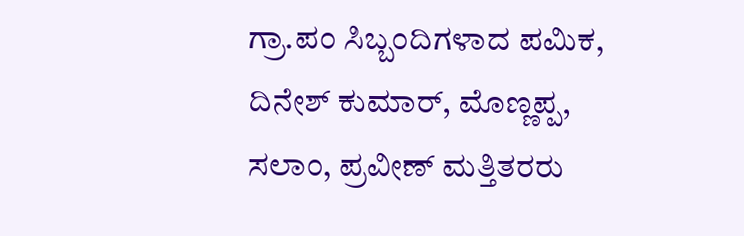ಗ್ರಾ.ಪಂ ಸಿಬ್ಬಂದಿಗಳಾದ ಪಮಿಕ, ದಿನೇಶ್ ಕುಮಾರ್, ಮೊಣ್ಣಪ್ಪ, ಸಲಾಂ, ಪ್ರವೀಣ್ ಮತ್ತಿತರರು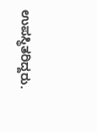ಉಪಸ್ಥಿತರಿದ್ದರು.